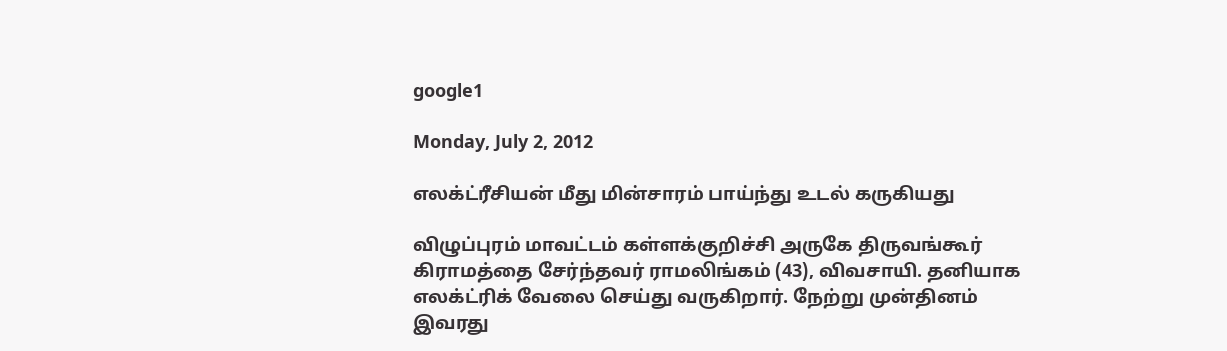google1

Monday, July 2, 2012

எலக்ட்ரீசியன் மீது மின்சாரம் பாய்ந்து உடல் கருகியது

விழுப்புரம் மாவட்டம் கள்ளக்குறிச்சி அருகே திருவங்கூர் கிராமத்தை சேர்ந்தவர் ராமலிங்கம் (43), விவசாயி. தனியாக எலக்ட்ரிக் வேலை செய்து வருகிறார். நேற்று முன்தினம் இவரது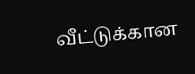வீட்டுக்கான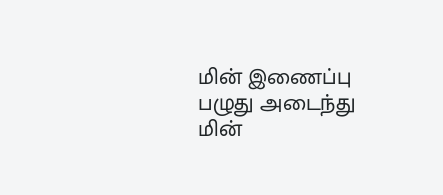மின் இணைப்பு பழுது அடைந்து மின்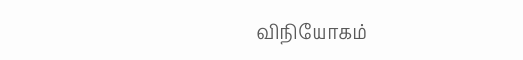விநியோகம்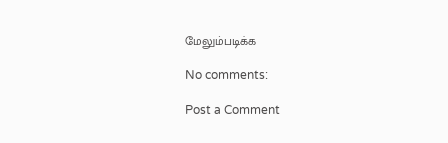மேலும்படிக்க

No comments:

Post a Comment